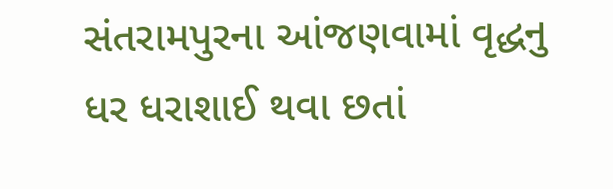સંતરામપુરના આંજણવામાં વૃદ્ધનુ ધર ધરાશાઈ થવા છતાં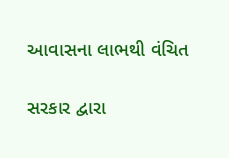આવાસના લાભથી વંચિત

સરકાર દ્વારા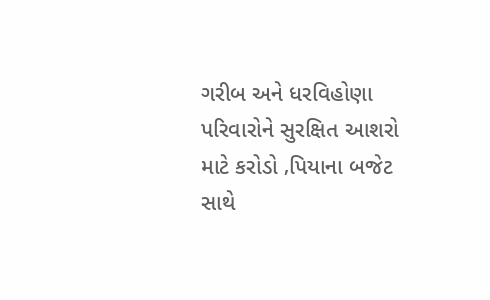ગરીબ અને ધરવિહોણા પરિવારોને સુરક્ષિત આશરો માટે કરોડો ‚પિયાના બજેટ સાથે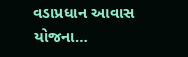વડાપ્રધાન આવાસ યોજના…